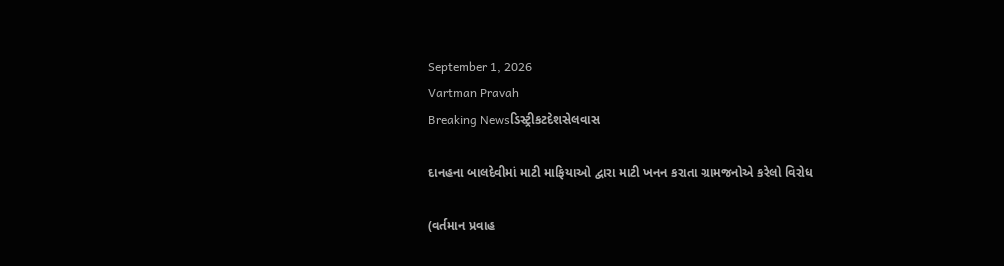September 1, 2026
Vartman Pravah
Breaking Newsડિસ્ટ્રીકટદેશસેલવાસ

દાનહના બાલદેવીમાં માટી માફિયાઓ દ્વારા માટી ખનન કરાતા ગ્રામજનોએ કરેલો વિરોધ

(વર્તમાન પ્રવાહ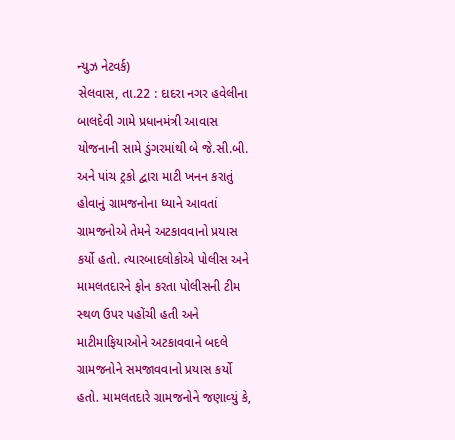ન્‍યુઝ નેટવર્ક)
સેલવાસ, તા.22 : દાદરા નગર હવેલીના બાલદેવી ગામે પ્રધાનમંત્રી આવાસ યોજનાની સામે ડુંગરમાંથી બે જે.સી.બી. અને પાંચ ટ્રકો દ્વારા માટી ખનન કરાતું હોવાનું ગ્રામજનોના ધ્‍યાને આવતાં ગ્રામજનોએ તેમને અટકાવવાનો પ્રયાસ કર્યો હતો. ત્‍યારબાદલોકોએ પોલીસ અને મામલતદારને ફોન કરતા પોલીસની ટીમ સ્‍થળ ઉપર પહોંચી હતી અને માટીમાફિયાઓને અટકાવવાને બદલે ગ્રામજનોને સમજાવવાનો પ્રયાસ કર્યો હતો. મામલતદારે ગ્રામજનોને જણાવ્‍યું કે,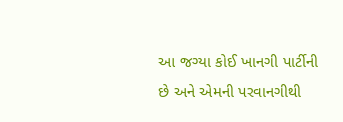આ જગ્‍યા કોઈ ખાનગી પાર્ટીની છે અને એમની પરવાનગીથી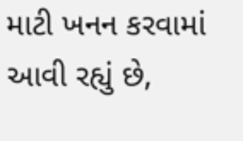માટી ખનન કરવામાં આવી રહ્યું છે,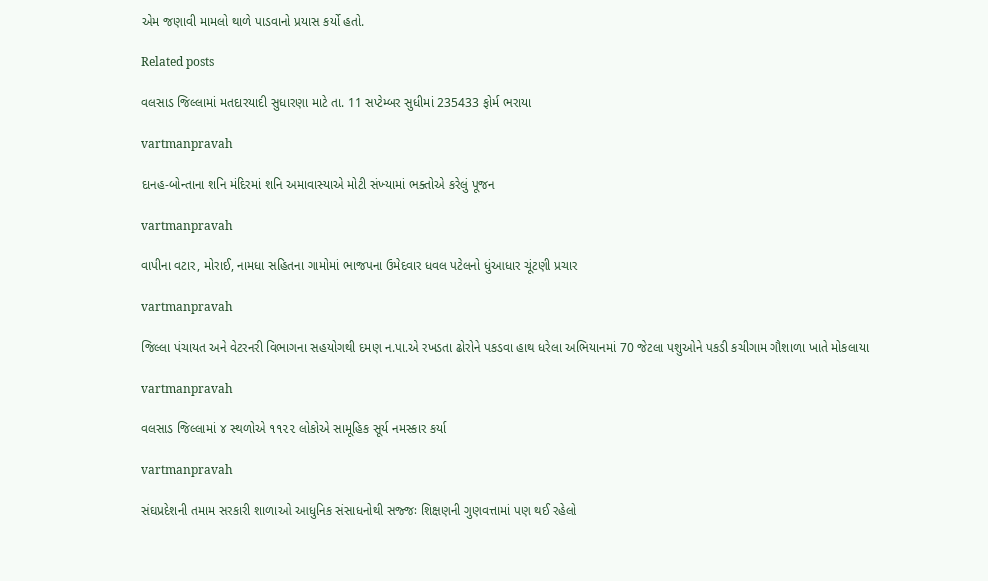એમ જણાવી મામલો થાળે પાડવાનો પ્રયાસ કર્યો હતો.

Related posts

વલસાડ જિલ્લામાં મતદારયાદી સુધારણા માટે તા. 11 સપ્ટેમ્બર સુધીમાં 235433 ફોર્મ ભરાયા

vartmanpravah

દાનહ-બોન્‍તાના શનિ મંદિરમાં શનિ અમાવાસ્‍યાએ મોટી સંખ્‍યામાં ભક્‍તોએ કરેલું પૂજન

vartmanpravah

વાપીના વટાર, મોરાઈ, નામધા સહિતના ગામોમાં ભાજપના ઉમેદવાર ધવલ પટેલનો ધુંઆધાર ચૂંટણી પ્રચાર

vartmanpravah

જિલ્લા પંચાયત અને વેટરનરી વિભાગના સહયોગથી દમણ ન.પા.એ રખડતા ઢોરોને પકડવા હાથ ધરેલા અભિયાનમાં 70 જેટલા પશુઓને પકડી કચીગામ ગૌશાળા ખાતે મોકલાયા

vartmanpravah

વલસાડ જિલ્લામાં ૪ સ્થળોએ ૧૧૨૨ લોકોએ સામૂહિક સૂર્ય નમસ્કાર કર્યા

vartmanpravah

સંઘપ્રદેશની તમામ સરકારી શાળાઓ આધુનિક સંસાધનોથી સજ્જઃ શિક્ષણની ગુણવત્તામાં પણ થઈ રહેલો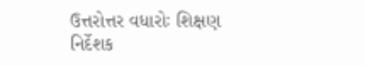ઉત્તરોત્તર વધારોઃ શિક્ષણ નિર્દેશક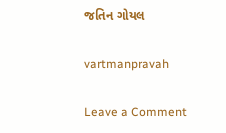જતિન ગોયલ

vartmanpravah

Leave a Comment